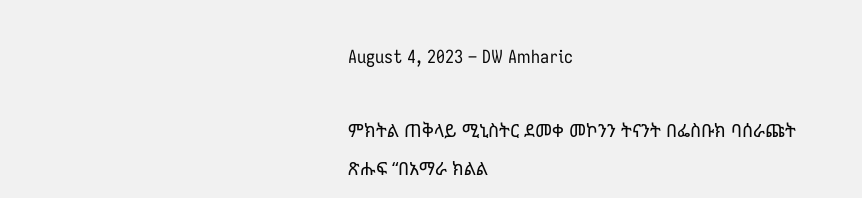August 4, 2023 – DW Amharic

ምክትል ጠቅላይ ሚኒስትር ደመቀ መኮንን ትናንት በፌስቡክ ባሰራጩት ጽሑፍ “በአማራ ክልል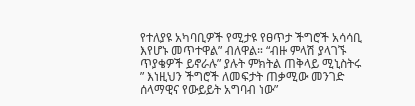የተለያዩ አካባቢዎች የሚታዩ የፀጥታ ችግሮች አሳሳቢ እየሆኑ መጥተዋል” ብለዋል። “ብዙ ምላሽ ያላገኙ ጥያቄዎች ይኖራሉ” ያሉት ምክትል ጠቅላይ ሚኒስትሩ ” እነዚህን ችግሮች ለመፍታት ጠቃሚው መንገድ ሰላማዊና የውይይት አግባብ ነው”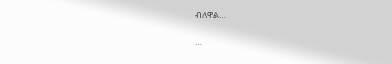ብለዋል…

…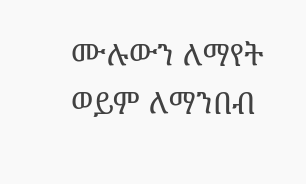ሙሉውን ለማየት ወይም ለማንበብ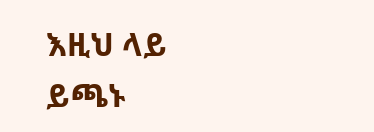እዚህ ላይ ይጫኑ